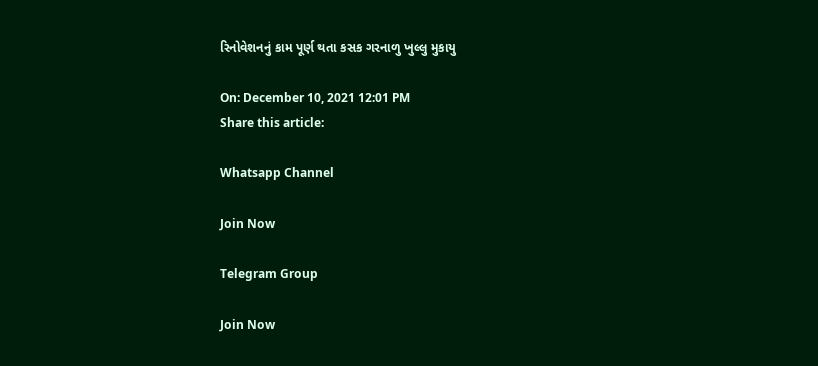રિનોવેશનનું કામ પૂર્ણ થતા કસક ગરનાળુ ખુલ્લુ મુકાયુ

On: December 10, 2021 12:01 PM
Share this article:

Whatsapp Channel

Join Now

Telegram Group

Join Now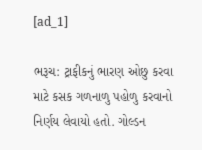[ad_1]

ભરૂચ: ટ્રાફીકનું ભારણ ઓછુ કરવા માટે કસક ગળનાળુ પહોળુ કરવાનો નિર્ણય લેવાયો હતો. ગોલ્ડન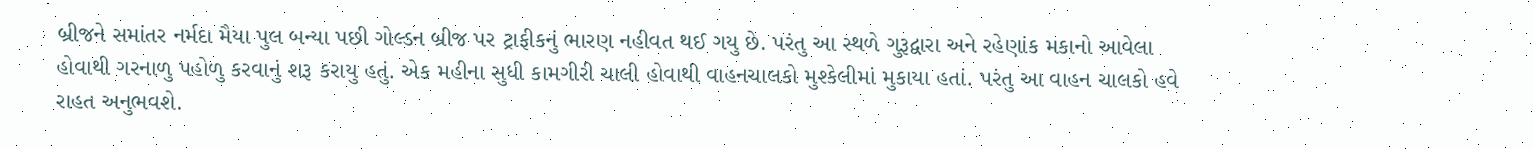બ્રીજને સમાંતર નર્મદા મૈયા પુલ બન્યા પછી ગોલ્ડન બ્રીજ પર ટ્રાફીકનું ભારણ નહીવત થઈ ગયુ છે. પરંતુ આ સ્થળે ગુરૂદ્વારા અને રહેણાંક મકાનો આવેલા હોવાથી ગરનાળુ પહોળુ કરવાનું શરૂ કરાયુ હતું. એક મહીના સુધી કામગીરી ચાલી હોવાથી વાહનચાલકો મુશ્કેલીમાં મુકાયા હતાં. પરંતુ આ વાહન ચાલકો હવે રાહત અનુભવશે.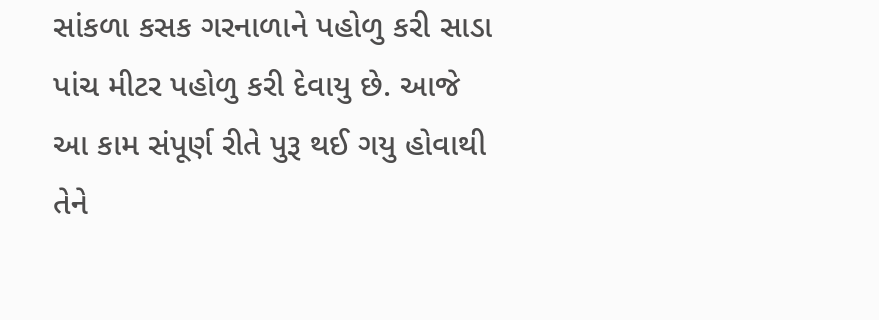સાંકળા કસક ગરનાળાને પહોળુ કરી સાડા પાંચ મીટર પહોળુ કરી દેવાયુ છે. આજે આ કામ સંપૂર્ણ રીતે પુરૂ થઈ ગયુ હોવાથી તેને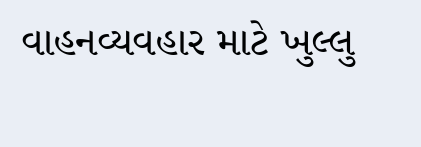વાહનવ્યવહાર માટે ખુલ્લુ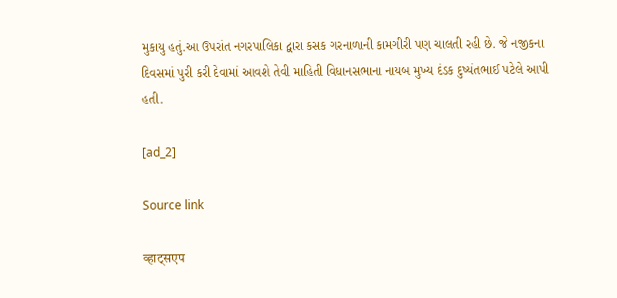મુકાયુ હતું.આ ઉપરાંત નગરપાલિકા દ્વારા કસક ગરનાળાની કામગીરી પણ ચાલતી રહી છે. જે નજીકના દિવસમાં પુરી કરી દેવામાં આવશે તેવી માહિતી વિધાનસભાના નાયબ મુખ્ય દંડક દુષ્યંતભાઈ પટેલે આપી હતી.

[ad_2]

Source link

व्हाट्सएप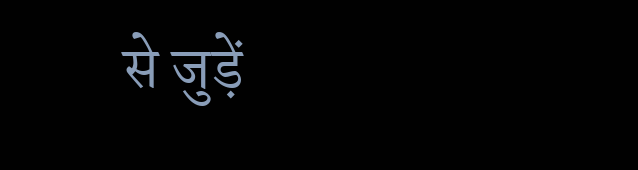से जुड़ें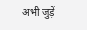अभी जुड़ें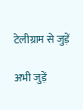टेलीग्राम से जुड़ें

अभी जुड़ें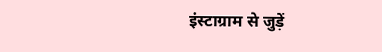इंस्टाग्राम से जुड़ें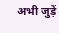अभी जुड़ें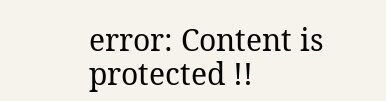error: Content is protected !!